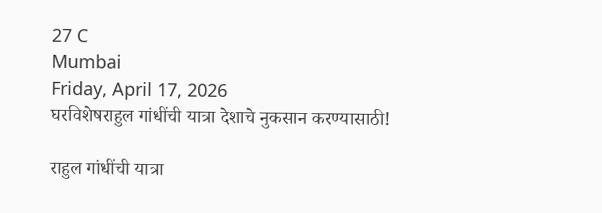27 C
Mumbai
Friday, April 17, 2026
घरविशेषराहुल गांधींची यात्रा देशाचे नुकसान करण्यासाठी!

राहुल गांधींची यात्रा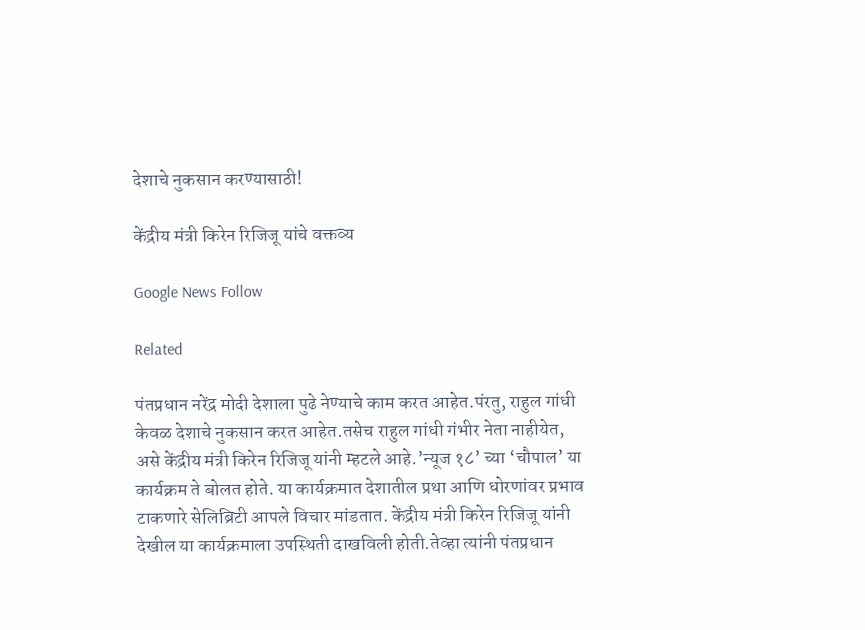देशाचे नुकसान करण्यासाठी!

केंद्रीय मंत्री किरेन रिजिजू यांचे वक्तव्य

Google News Follow

Related

पंतप्रधान नरेंद्र मोदी देशाला पुढे नेण्याचे काम करत आहेत.पंरतु, राहुल गांधी केवळ देशाचे नुकसान करत आहेत.तसेच राहुल गांधी गंभीर नेता नाहीयेत, असे केंद्रीय मंत्री किरेन रिजिजू यांनी म्हटले आहे.’न्यूज १८’ च्या ‘चौपाल’ या कार्यक्रम ते बोलत होते. या कार्यक्रमात देशातील प्रथा आणि धोरणांवर प्रभाव टाकणारे सेलिब्रिटी आपले विचार मांडतात. केंद्रीय मंत्री किरेन रिजिजू यांनी देखील या कार्यक्रमाला उपस्थिती दाखविली होती.तेव्हा त्यांनी पंतप्रधान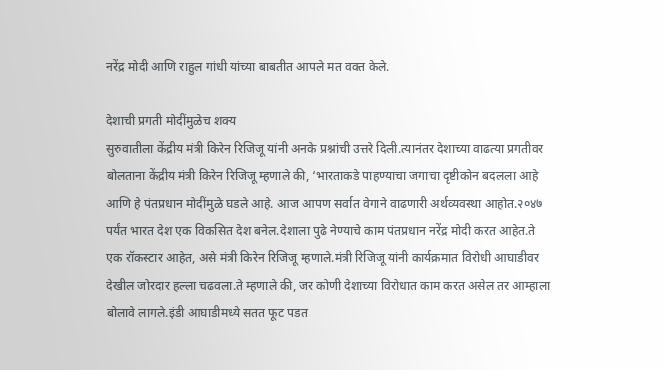नरेंद्र मोदी आणि राहुल गांधी यांच्या बाबतीत आपले मत वक्त केले.

देशाची प्रगती मोदींमुळेच शक्य
सुरुवातीला केंद्रीय मंत्री किरेन रिजिजू यांनी अनके प्रश्नांची उत्तरे दिली.त्यानंतर देशाच्या वाढत्या प्रगतीवर बोलताना केंद्रीय मंत्री किरेन रिजिजू म्हणाले की, ‘भारताकडे पाहण्याचा जगाचा दृष्टीकोन बदलला आहे आणि हे पंतप्रधान मोदींमुळे घडले आहे. आज आपण सर्वात वेगाने वाढणारी अर्थव्यवस्था आहोत.२०४७ पर्यंत भारत देश एक विकसित देश बनेल.देशाला पुढे नेण्याचे काम पंतप्रधान नरेंद्र मोदी करत आहेत.ते एक रॉकस्टार आहेत, असे मंत्री किरेन रिजिजू म्हणाले.मंत्री रिजिजू यांनी कार्यक्रमात विरोधी आघाडीवर देखील जोरदार हल्ला चढवला.ते म्हणाले की, जर कोणी देशाच्या विरोधात काम करत असेल तर आम्हाला बोलावे लागले.इंडी आघाडीमध्ये सतत फूट पडत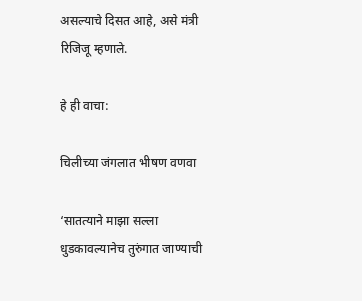असल्याचे दिसत आहे, असे मंत्री रिजिजू म्हणाले.

हे ही वाचा:

चिलीच्या जंगलात भीषण वणवा

‘सातत्याने माझा सल्ला धुडकावल्यानेच तुरुंगात जाण्याची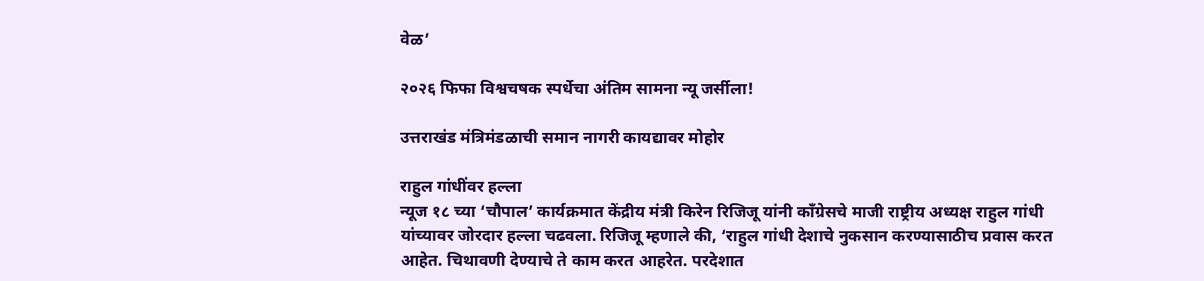वेळ’

२०२६ फिफा विश्वचषक स्पर्धेचा अंतिम सामना न्यू जर्सीला!

उत्तराखंड मंत्रिमंडळाची समान नागरी कायद्यावर मोहोर

राहुल गांधींवर हल्ला
न्यूज १८ च्या ‘चौपाल’ कार्यक्रमात केंद्रीय मंत्री किरेन रिजिजू यांनी काँग्रेसचे माजी राष्ट्रीय अध्यक्ष राहुल गांधी यांच्यावर जोरदार हल्ला चढवला. रिजिजू म्हणाले की, ‘राहुल गांधी देशाचे नुकसान करण्यासाठीच प्रवास करत आहेत. चिथावणी देण्याचे ते काम करत आहरेत. परदेशात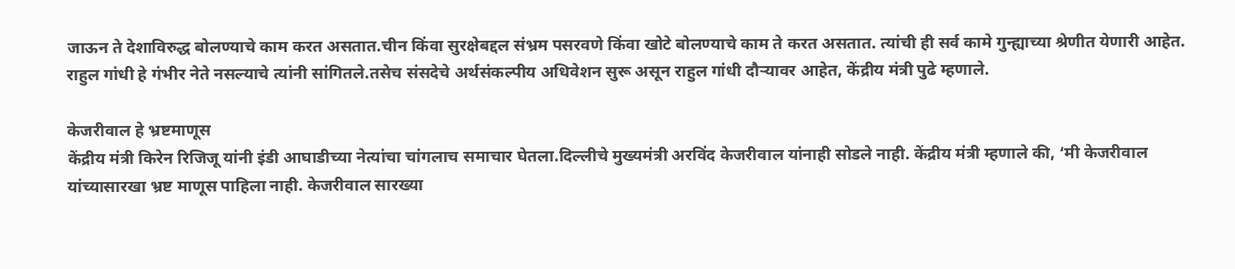जाऊन ते देशाविरुद्ध बोलण्याचे काम करत असतात.चीन किंवा सुरक्षेबद्दल संभ्रम पसरवणे किंवा खोटे बोलण्याचे काम ते करत असतात. त्यांची ही सर्व कामे गुन्ह्याच्या श्रेणीत येणारी आहेत.
राहुल गांधी हे गंभीर नेते नसल्याचे त्यांनी सांगितले.तसेच संसदेचे अर्थसंकल्पीय अधिवेशन सुरू असून राहुल गांधी दौऱ्यावर आहेत, केंद्रीय मंत्री पुढे म्हणाले.

केजरीवाल हे भ्रष्टमाणूस
केंद्रीय मंत्री किरेन रिजिजू यांनी इंडी आघाडीच्या नेत्यांचा चांगलाच समाचार घेतला.दिल्लीचे मुख्यमंत्री अरविंद केजरीवाल यांनाही सोडले नाही. केंद्रीय मंत्री म्हणाले की, ‘मी केजरीवाल यांच्यासारखा भ्रष्ट माणूस पाहिला नाही. केजरीवाल सारख्या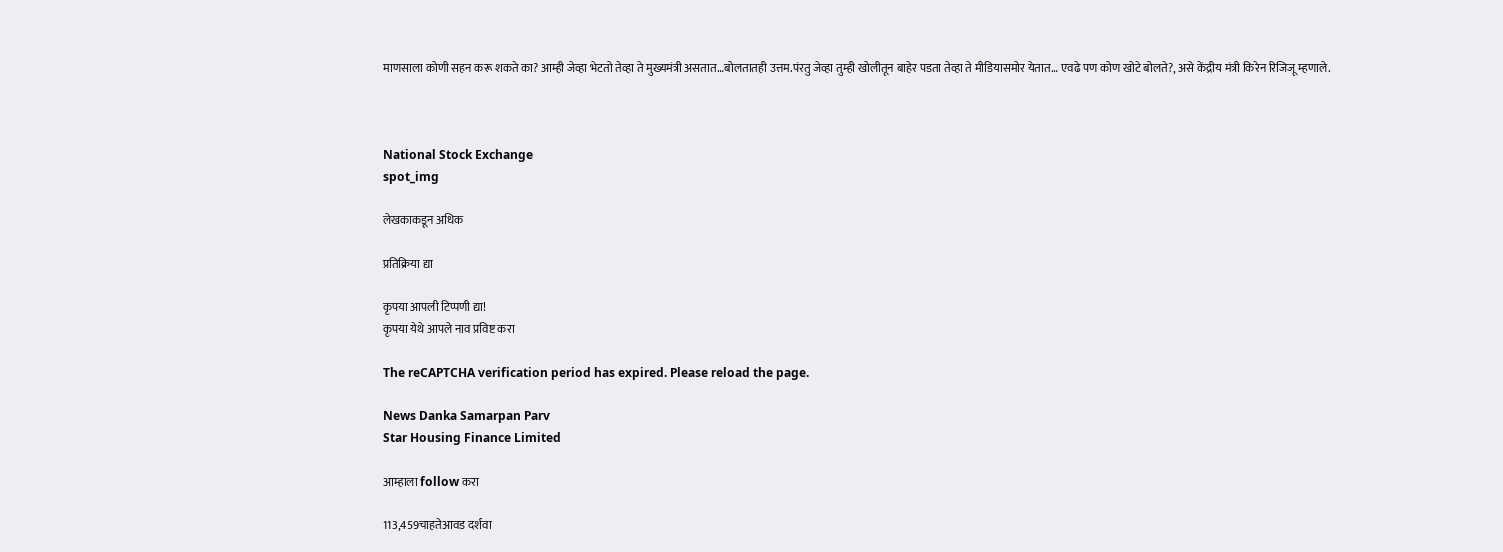माणसाला कोणी सहन करू शकते का? आम्ही जेव्हा भेटतो तेव्हा ते मुख्यमंत्री असतात…बोलतातही उत्तम.पंरतु जेव्हा तुम्ही खोलीतून बाहेर पडता तेव्हा ते मीडियासमोर येतात… एवढे पण कोण खोटे बोलते?, असे केंद्रीय मंत्री किरेन रिजिजू म्हणाले.



National Stock Exchange
spot_img

लेखकाकडून अधिक

प्रतिक्रिया द्या

कृपया आपली टिप्पणी द्या!
कृपया येथे आपले नाव प्रविष्ट करा

The reCAPTCHA verification period has expired. Please reload the page.

News Danka Samarpan Parv
Star Housing Finance Limited

आम्हाला follow करा

113,459चाहतेआवड दर्शवा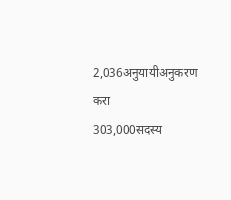2,036अनुयायीअनुकरण करा
303,000सदस्य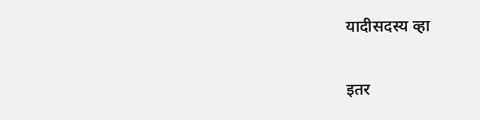यादीसदस्य व्हा

इतर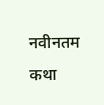नवीनतम कथा